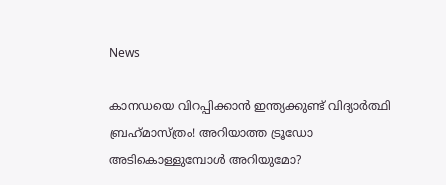News

കാനഡയെ വിറപ്പിക്കാന്‍ ഇന്ത്യക്കുണ്ട് വിദ്യാര്‍ത്ഥി ബ്രഹ്‌മാസ്ത്രം! അറിയാത്ത ട്രൂഡോ അടികൊള്ളുമ്പോള്‍ അറിയുമോ?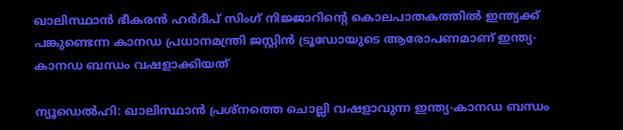ഖാലിസ്ഥാന്‍ ഭീകരന്‍ ഹര്‍ദീപ് സിംഗ് നിജ്ജാറിന്റെ കൊലപാതകത്തില്‍ ഇന്ത്യക്ക് പങ്കുണ്ടെന്ന കാനഡ പ്രധാനമന്ത്രി ജസ്റ്റിന്‍ ട്രൂഡോയുടെ ആരോപണമാണ് ഇന്ത്യ-കാനഡ ബന്ധം വഷളാക്കിയത്

ന്യൂഡെല്‍ഹി: ഖാലിസ്ഥാന്‍ പ്രശ്നത്തെ ചൊല്ലി വഷളാവുന്ന ഇന്ത്യ-കാനഡ ബന്ധം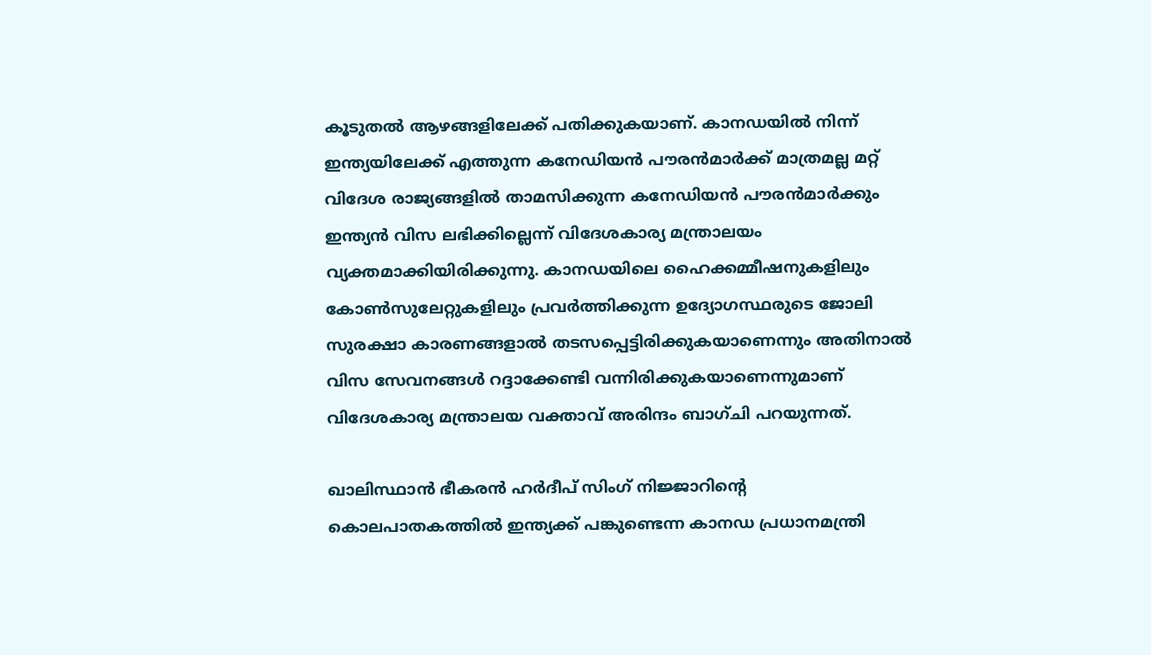കൂടുതല്‍ ആഴങ്ങളിലേക്ക് പതിക്കുകയാണ്. കാനഡയില്‍ നിന്ന് ഇന്ത്യയിലേക്ക് എത്തുന്ന കനേഡിയന്‍ പൗരന്‍മാര്‍ക്ക് മാത്രമല്ല മറ്റ് വിദേശ രാജ്യങ്ങളില്‍ താമസിക്കുന്ന കനേഡിയന്‍ പൗരന്‍മാര്‍ക്കും ഇന്ത്യന്‍ വിസ ലഭിക്കില്ലെന്ന് വിദേശകാര്യ മന്ത്രാലയം വ്യക്തമാക്കിയിരിക്കുന്നു. കാനഡയിലെ ഹൈക്കമ്മീഷനുകളിലും കോണ്‍സുലേറ്റുകളിലും പ്രവര്‍ത്തിക്കുന്ന ഉദ്യോഗസ്ഥരുടെ ജോലി സുരക്ഷാ കാരണങ്ങളാല്‍ തടസപ്പെട്ടിരിക്കുകയാണെന്നും അതിനാല്‍ വിസ സേവനങ്ങള്‍ റദ്ദാക്കേണ്ടി വന്നിരിക്കുകയാണെന്നുമാണ് വിദേശകാര്യ മന്ത്രാലയ വക്താവ് അരിന്ദം ബാഗ്ചി പറയുന്നത്.

ഖാലിസ്ഥാന്‍ ഭീകരന്‍ ഹര്‍ദീപ് സിംഗ് നിജ്ജാറിന്റെ കൊലപാതകത്തില്‍ ഇന്ത്യക്ക് പങ്കുണ്ടെന്ന കാനഡ പ്രധാനമന്ത്രി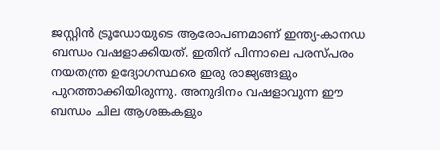ജസ്റ്റിന്‍ ട്രൂഡോയുടെ ആരോപണമാണ് ഇന്ത്യ-കാനഡ ബന്ധം വഷളാക്കിയത്. ഇതിന് പിന്നാലെ പരസ്പരം നയതന്ത്ര ഉദ്യോഗസ്ഥരെ ഇരു രാജ്യങ്ങളും പുറത്താക്കിയിരുന്നു. അനുദിനം വഷളാവുന്ന ഈ ബന്ധം ചില ആശങ്കകളും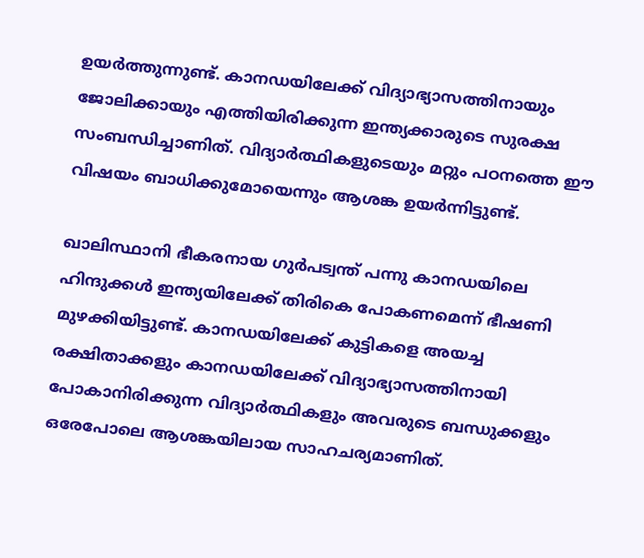ഉയര്‍ത്തുന്നുണ്ട്. കാനഡയിലേക്ക് വിദ്യാഭ്യാസത്തിനായും ജോലിക്കായും എത്തിയിരിക്കുന്ന ഇന്ത്യക്കാരുടെ സുരക്ഷ സംബന്ധിച്ചാണിത്. വിദ്യാര്‍ത്ഥികളുടെയും മറ്റും പഠനത്തെ ഈ വിഷയം ബാധിക്കുമോയെന്നും ആശങ്ക ഉയര്‍ന്നിട്ടുണ്ട്.

ഖാലിസ്ഥാനി ഭീകരനായ ഗുര്‍പട്വന്ത് പന്നു കാനഡയിലെ ഹിന്ദുക്കള്‍ ഇന്ത്യയിലേക്ക് തിരികെ പോകണമെന്ന് ഭീഷണി മുഴക്കിയിട്ടുണ്ട്. കാനഡയിലേക്ക് കുട്ടികളെ അയച്ച രക്ഷിതാക്കളും കാനഡയിലേക്ക് വിദ്യാഭ്യാസത്തിനായി പോകാനിരിക്കുന്ന വിദ്യാര്‍ത്ഥികളും അവരുടെ ബന്ധുക്കളും ഒരേപോലെ ആശങ്കയിലായ സാഹചര്യമാണിത്.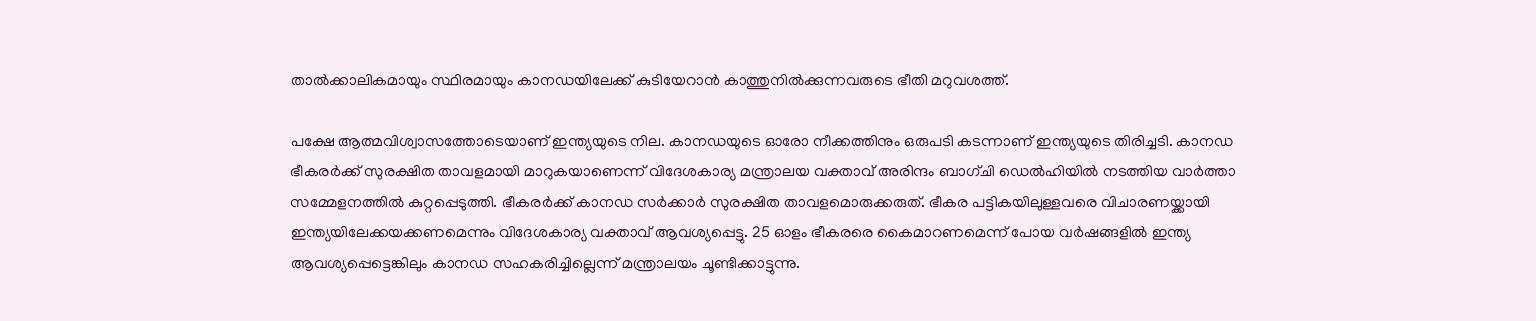താല്‍ക്കാലികമായും സ്ഥിരമായും കാനഡയിലേക്ക് കുടിയേറാന്‍ കാത്തുനില്‍ക്കുന്നവരുടെ ഭീതി മറുവശത്ത്.

പക്ഷേ ആത്മവിശ്വാസത്തോടെയാണ് ഇന്ത്യയുടെ നില. കാനഡയുടെ ഓരോ നീക്കത്തിനും ഒരുപടി കടന്നാണ് ഇന്ത്യയുടെ തിരിച്ചടി. കാനഡ ഭീകരര്‍ക്ക് സുരക്ഷിത താവളമായി മാറുകയാണെന്ന് വിദേശകാര്യ മന്ത്രാലയ വക്താവ് അരിന്ദം ബാഗ്ചി ഡെല്‍ഹിയില്‍ നടത്തിയ വാര്‍ത്താ സമ്മേളനത്തില്‍ കുറ്റപ്പെടുത്തി. ഭീകരര്‍ക്ക് കാനഡ സര്‍ക്കാര്‍ സുരക്ഷിത താവളമൊരുക്കരുത്. ഭീകര പട്ടികയിലുള്ളവരെ വിചാരണയ്ക്കായി ഇന്ത്യയിലേക്കയക്കണമെന്നും വിദേശകാര്യ വക്താവ് ആവശ്യപ്പെട്ടു. 25 ഓളം ഭീകരരെ കൈമാറണമെന്ന് പോയ വര്‍ഷങ്ങളില്‍ ഇന്ത്യ ആവശ്യപ്പെട്ടെങ്കിലും കാനഡ സഹകരിച്ചില്ലെന്ന് മന്ത്രാലയം ചൂണ്ടിക്കാട്ടുന്നു.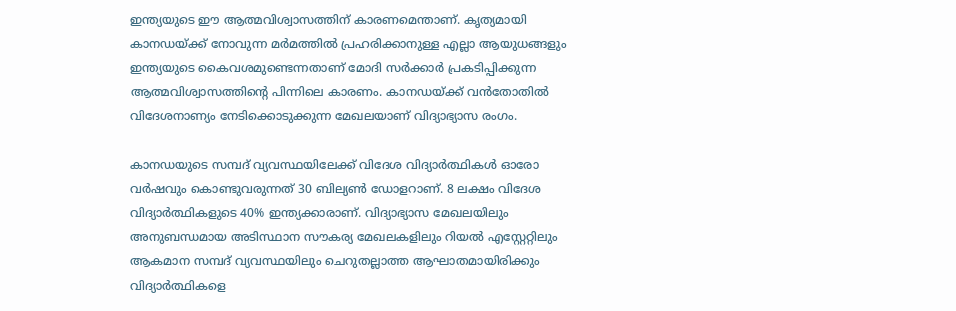ഇന്ത്യയുടെ ഈ ആത്മവിശ്വാസത്തിന് കാരണമെന്താണ്. കൃത്യമായി കാനഡയ്ക്ക് നോവുന്ന മര്‍മത്തില്‍ പ്രഹരിക്കാനുള്ള എല്ലാ ആയുധങ്ങളും ഇന്ത്യയുടെ കൈവശമുണ്ടെന്നതാണ് മോദി സര്‍ക്കാര്‍ പ്രകടിപ്പിക്കുന്ന ആത്മവിശ്വാസത്തിന്റെ പിന്നിലെ കാരണം. കാനഡയ്ക്ക് വന്‍തോതില്‍ വിദേശനാണ്യം നേടിക്കൊടുക്കുന്ന മേഖലയാണ് വിദ്യാഭ്യാസ രംഗം.

കാനഡയുടെ സമ്പദ് വ്യവസ്ഥയിലേക്ക് വിദേശ വിദ്യാര്‍ത്ഥികള്‍ ഓരോ വര്‍ഷവും കൊണ്ടുവരുന്നത് 30 ബില്യണ്‍ ഡോളറാണ്. 8 ലക്ഷം വിദേശ വിദ്യാര്‍ത്ഥികളുടെ 40% ഇന്ത്യക്കാരാണ്. വിദ്യാഭ്യാസ മേഖലയിലും അനുബന്ധമായ അടിസ്ഥാന സൗകര്യ മേഖലകളിലും റിയല്‍ എസ്റ്റേറ്റിലും ആകമാന സമ്പദ് വ്യവസ്ഥയിലും ചെറുതല്ലാത്ത ആഘാതമായിരിക്കും വിദ്യാര്‍ത്ഥികളെ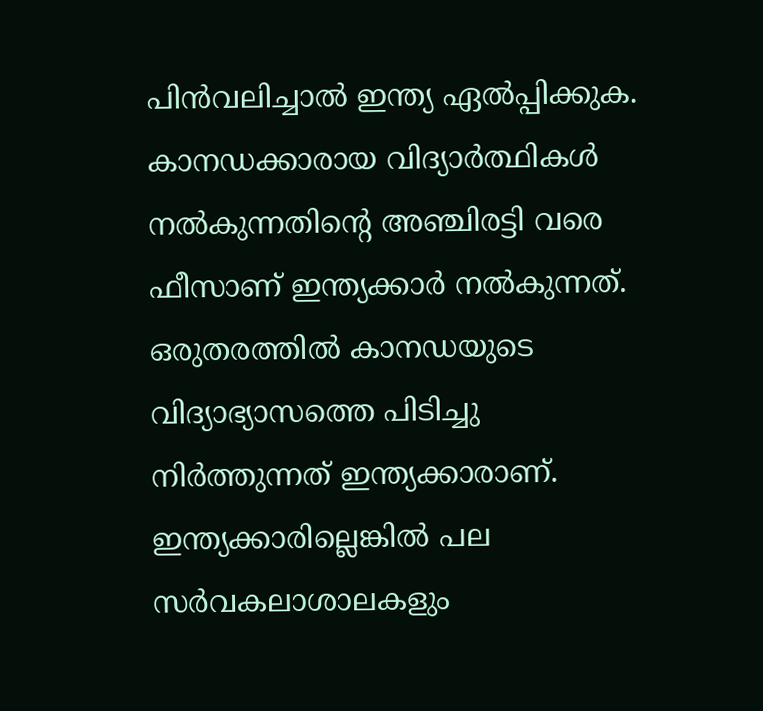പിന്‍വലിച്ചാല്‍ ഇന്ത്യ ഏല്‍പ്പിക്കുക. കാനഡക്കാരായ വിദ്യാര്‍ത്ഥികള്‍ നല്‍കുന്നതിന്റെ അഞ്ചിരട്ടി വരെ ഫീസാണ് ഇന്ത്യക്കാര്‍ നല്‍കുന്നത്. ഒരുതരത്തില്‍ കാനഡയുടെ വിദ്യാഭ്യാസത്തെ പിടിച്ചു നിര്‍ത്തുന്നത് ഇന്ത്യക്കാരാണ്. ഇന്ത്യക്കാരില്ലെങ്കില്‍ പല സര്‍വകലാശാലകളും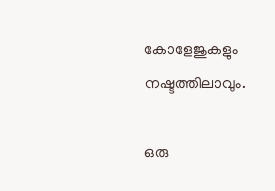കോളേജുകളും നഷ്ടത്തിലാവും.

ഒരു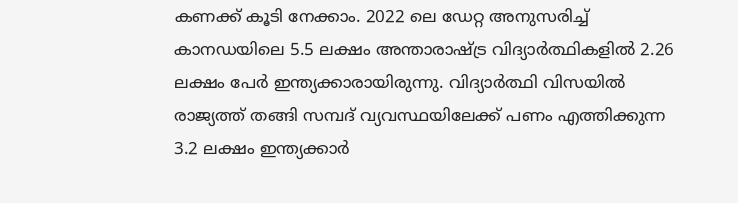കണക്ക് കൂടി നേക്കാം. 2022 ലെ ഡേറ്റ അനുസരിച്ച് കാനഡയിലെ 5.5 ലക്ഷം അന്താരാഷ്ട്ര വിദ്യാര്‍ത്ഥികളില്‍ 2.26 ലക്ഷം പേര്‍ ഇന്ത്യക്കാരായിരുന്നു. വിദ്യാര്‍ത്ഥി വിസയില്‍ രാജ്യത്ത് തങ്ങി സമ്പദ് വ്യവസ്ഥയിലേക്ക് പണം എത്തിക്കുന്ന 3.2 ലക്ഷം ഇന്ത്യക്കാര്‍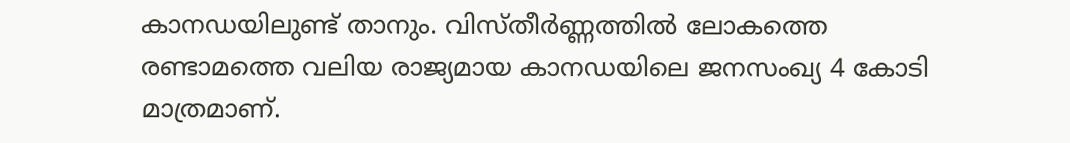കാനഡയിലുണ്ട് താനും. വിസ്തീര്‍ണ്ണത്തില്‍ ലോകത്തെ രണ്ടാമത്തെ വലിയ രാജ്യമായ കാനഡയിലെ ജനസംഖ്യ 4 കോടി മാത്രമാണ്.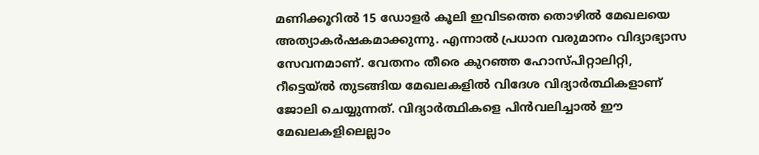മണിക്കൂറില്‍ 15 ഡോളര്‍ കൂലി ഇവിടത്തെ തൊഴില്‍ മേഖലയെ അത്യാകര്‍ഷകമാക്കുന്നു. എന്നാല്‍ പ്രധാന വരുമാനം വിദ്യാഭ്യാസ സേവനമാണ്. വേതനം തീരെ കുറഞ്ഞ ഹോസ്പിറ്റാലിറ്റി, റീട്ടെയ്ല്‍ തുടങ്ങിയ മേഖലകളില്‍ വിദേശ വിദ്യാര്‍ത്ഥികളാണ് ജോലി ചെയ്യുന്നത്. വിദ്യാര്‍ത്ഥികളെ പിന്‍വലിച്ചാല്‍ ഈ മേഖലകളിലെല്ലാം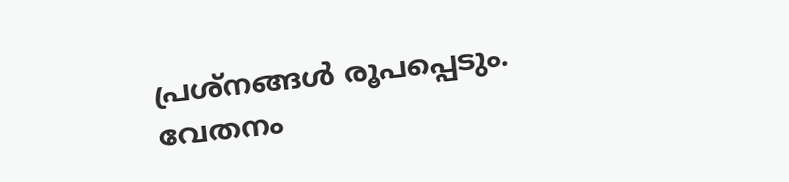പ്രശ്നങ്ങള്‍ രൂപപ്പെടും. വേതനം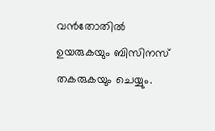വന്‍തോതില്‍ ഉയരുകയും ബിസിനസ് തകരുകയും ചെയ്യും.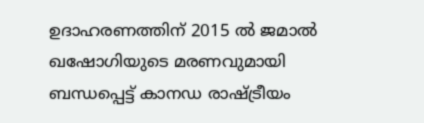ഉദാഹരണത്തിന് 2015 ല്‍ ജമാല്‍ ഖഷോഗിയുടെ മരണവുമായി ബന്ധപ്പെട്ട് കാനഡ രാഷ്ട്രീയം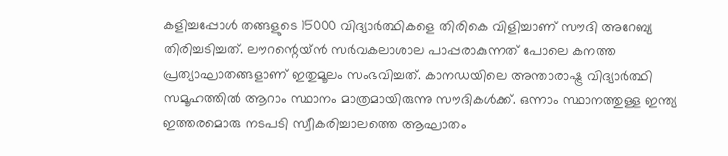കളിച്ചപ്പോള്‍ തങ്ങളുടെ 15000 വിദ്യാര്‍ത്ഥികളെ തിരികെ വിളിച്ചാണ് സൗദി അറേബ്യ തിരിച്ചടിച്ചത്. ലൗറന്റെയ്ന്‍ സര്‍വകലാശാല പാപ്പരാകുന്നത് പോലെ കനത്ത പ്രത്യാഘാതങ്ങളാണ് ഇതുമൂലം സംഭവിച്ചത്. കാനഡയിലെ അന്താരാഷ്ട്ര വിദ്യാര്‍ത്ഥി സമൂഹത്തില്‍ ആറാം സ്ഥാനം മാത്രമായിരുന്നു സൗദികള്‍ക്ക്. ഒന്നാം സ്ഥാനത്തുള്ള ഇന്ത്യ ഇത്തരമൊരു നടപടി സ്വീകരിച്ചാലത്തെ ആഘാതം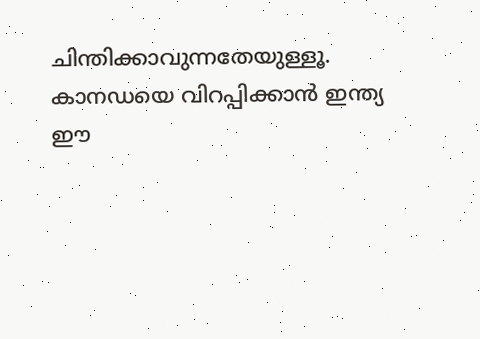ചിന്തിക്കാവുന്നതേയുള്ളൂ. കാനഡയെ വിറപ്പിക്കാന്‍ ഇന്ത്യ ഈ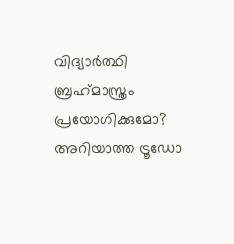വിദ്യാര്‍ത്ഥി ബ്രഹ്‌മാസ്ത്രം പ്രയോഗിക്കുമോ? അറിയാത്ത ട്രൂഡോ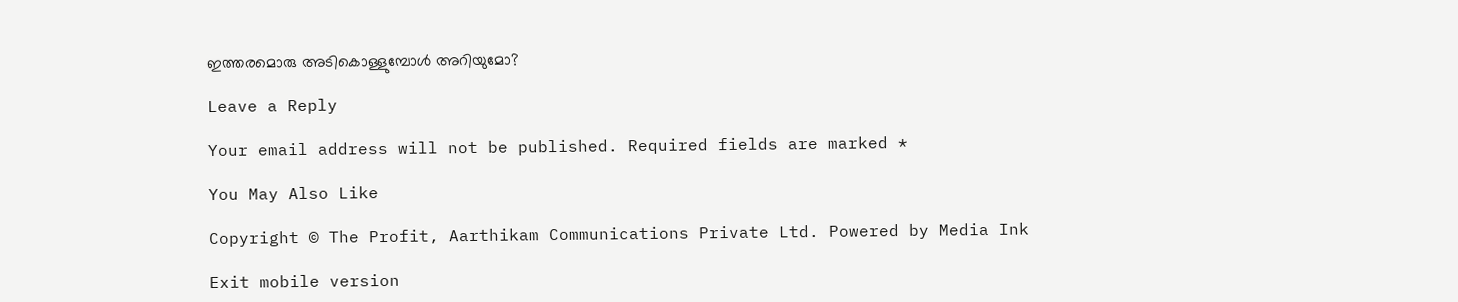ഇത്തരമൊരു അടികൊള്ളുമ്പോള്‍ അറിയുമോ?

Leave a Reply

Your email address will not be published. Required fields are marked *

You May Also Like

Copyright © The Profit, Aarthikam Communications Private Ltd. Powered by Media Ink

Exit mobile version